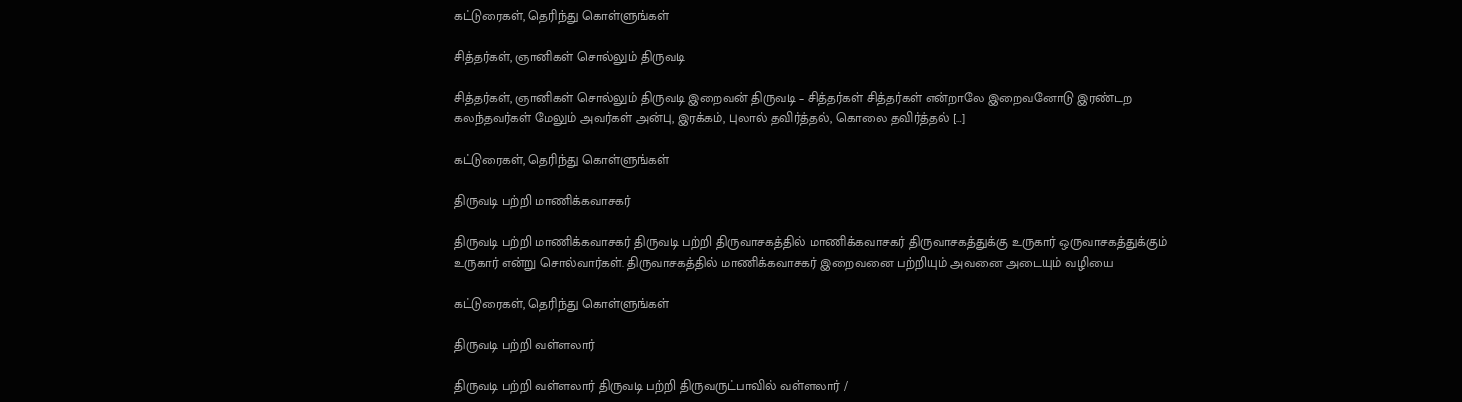கட்டுரைகள், தெரிந்து கொள்ளுங்கள்

சித்தர்கள், ஞானிகள் சொல்லும் திருவடி

சித்தர்கள், ஞானிகள் சொல்லும் திருவடி இறைவன் திருவடி – சித்தர்கள் சித்தர்கள் என்றாலே இறைவனோடு இரண்டற கலந்தவர்கள் மேலும் அவர்கள் அன்பு, இரக்கம், புலால் தவிர்த்தல், கொலை தவிர்த்தல் […]

கட்டுரைகள், தெரிந்து கொள்ளுங்கள்

திருவடி பற்றி மாணிக்கவாசகர்

திருவடி பற்றி மாணிக்கவாசகர் திருவடி பற்றி திருவாசகத்தில் மாணிக்கவாசகர் திருவாசகத்துக்கு உருகார் ஒருவாசகத்துக்கும் உருகார் என்று சொல்வார்கள். திருவாசகத்தில் மாணிக்கவாசகர் இறைவனை பற்றியும் அவனை அடையும் வழியை

கட்டுரைகள், தெரிந்து கொள்ளுங்கள்

திருவடி பற்றி வள்ளலார்

திருவடி பற்றி வள்ளலார் திருவடி பற்றி திருவருட்பாவில் வள்ளலார் /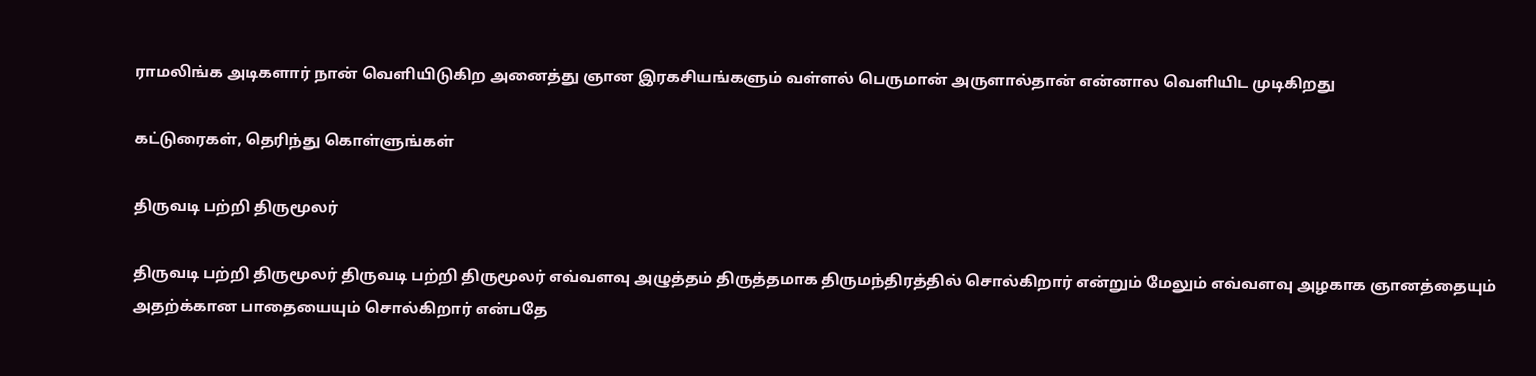ராமலிங்க அடிகளார் நான் வெளியிடுகிற அனைத்து ஞான இரகசியங்களும் வள்ளல் பெருமான் அருளால்தான் என்னால வெளியிட முடிகிறது

கட்டுரைகள், தெரிந்து கொள்ளுங்கள்

திருவடி பற்றி திருமூலர்

திருவடி பற்றி திருமூலர் திருவடி பற்றி திருமூலர் எவ்வளவு அழுத்தம் திருத்தமாக திருமந்திரத்தில் சொல்கிறார் என்றும் மேலும் எவ்வளவு அழகாக ஞானத்தையும் அதற்க்கான பாதையையும் சொல்கிறார் என்பதே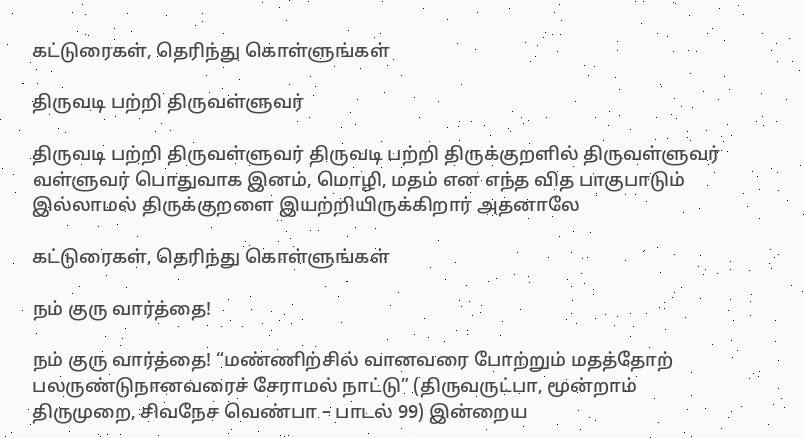கட்டுரைகள், தெரிந்து கொள்ளுங்கள்

திருவடி பற்றி திருவள்ளுவர்

திருவடி பற்றி திருவள்ளுவர் திருவடி பற்றி திருக்குறளில் திருவள்ளுவர் வள்ளுவர் பொதுவாக இனம், மொழி, மதம் என எந்த வித பாகுபாடும் இல்லாமல் திருக்குறளை இயற்றியிருக்கிறார் அதனாலே

கட்டுரைகள், தெரிந்து கொள்ளுங்கள்

நம் குரு வார்த்தை!

நம் குரு வார்த்தை! “மண்ணிற்சில் வானவரை போற்றும் மதத்தோற் பலருண்டுநானவரைச் சேராமல் நாட்டு” (திருவருட்பா, மூன்றாம் திருமுறை, சிவநேச வெண்பா – பாடல் 99) இன்றைய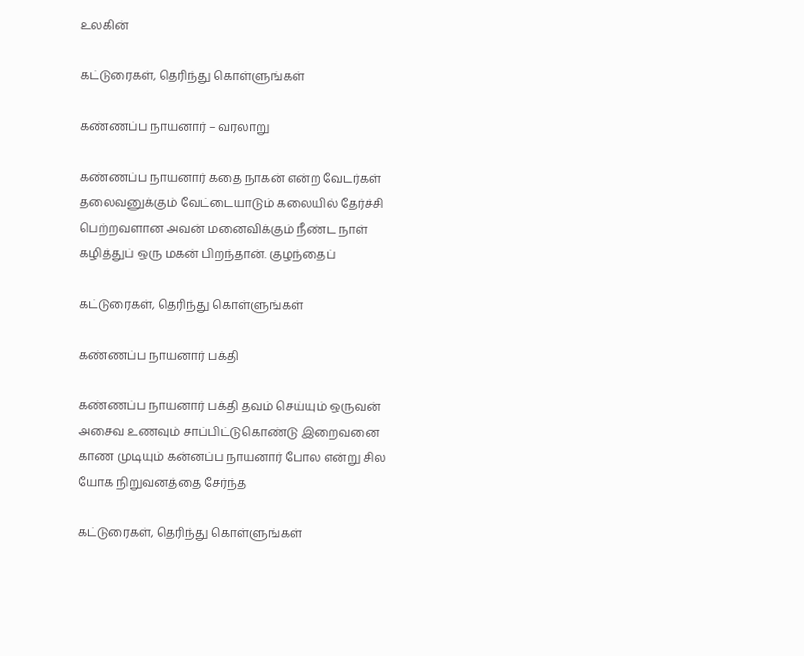உலகின்

கட்டுரைகள், தெரிந்து கொள்ளுங்கள்

கண்ணப்ப நாயனார் – வரலாறு

கண்ணப்ப நாயனார் கதை நாகன் என்ற வேடர்கள் தலைவனுக்கும் வேட்டையாடும் கலையில் தேர்ச்சி பெற்றவளான அவன் மனைவிக்கும் நீண்ட நாள் கழித்துப் ஒரு மகன் பிறந்தான். குழந்தைப்

கட்டுரைகள், தெரிந்து கொள்ளுங்கள்

கண்ணப்ப நாயனார் பக்தி

கண்ணப்ப நாயனார் பக்தி தவம் செய்யும் ஒருவன் அசைவ உணவும் சாப்பிட்டுகொண்டு இறைவனை காண முடியும் கன்னப்ப நாயனார் போல என்று சில யோக நிறுவனத்தை சேர்ந்த

கட்டுரைகள், தெரிந்து கொள்ளுங்கள்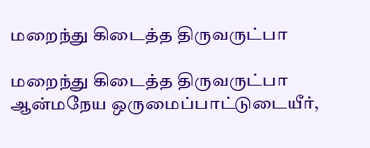மறைந்து கிடைத்த திருவருட்பா

மறைந்து கிடைத்த திருவருட்பா ஆன்மநேய ஒருமைப்பாட்டுடையீர்,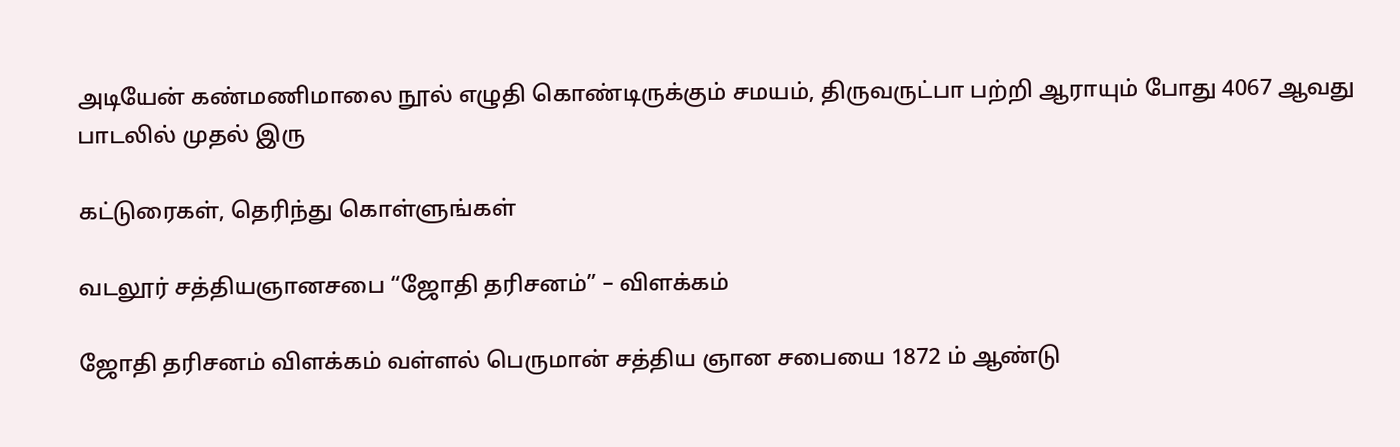அடியேன் கண்மணிமாலை நூல் எழுதி கொண்டிருக்கும் சமயம், திருவருட்பா பற்றி ஆராயும் போது 4067 ஆவது பாடலில் முதல் இரு

கட்டுரைகள், தெரிந்து கொள்ளுங்கள்

வடலூர் சத்தியஞானசபை “ஜோதி தரிசனம்” – விளக்கம்

ஜோதி தரிசனம் விளக்கம் வள்ளல் பெருமான் சத்திய ஞான சபையை 1872 ம் ஆண்டு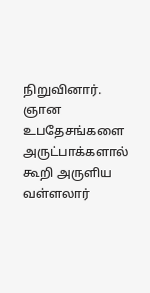நிறுவினார். ஞான உபதேசங்களை அருட்பாக்களால் கூறி அருளிய வள்ளலார்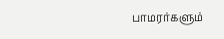பாமரர்களும்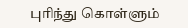புரிந்து கொள்ளும்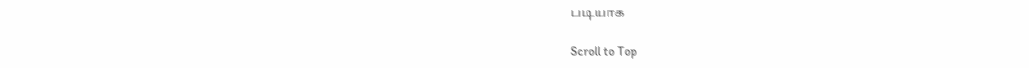படியாக

Scroll to Top